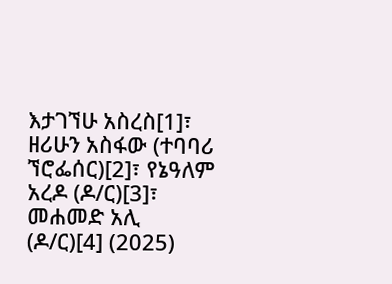እታገኘሁ አስረስ[1]፣ ዘሪሁን አስፋው (ተባባሪ ኘሮፌሰር)[2]፣ የኔዓለም አረዶ (ዶ/ር)[3]፣ መሐመድ አሊ (ዶ/ር)[4] (2025)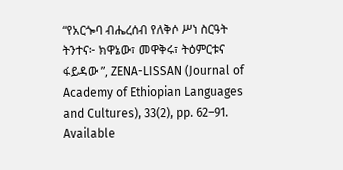“የአርጐባ ብሔረሰብ የለቅሶ ሥነ ስርዓት ትንተና፦ ክዋኔው፣ መዋቅሩ፣ ትዕምርቱና ፋይዳው ”, ZENA-LISSAN (Journal of Academy of Ethiopian Languages and Cultures), 33(2), pp. 62–91. Available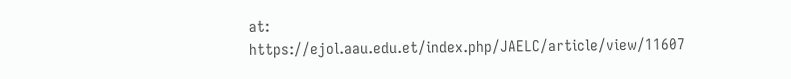at: https://ejol.aau.edu.et/index.php/JAELC/article/view/11607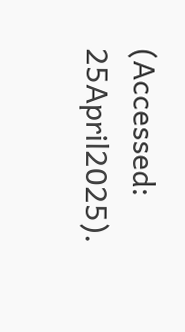(Accessed: 25April2025).